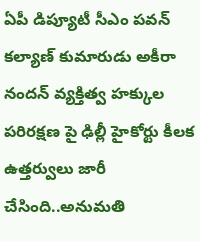ఏపీ డిప్యూటీ సీఎం పవన్ కల్యాణ్ కుమారుడు అకీరా నందన్ వ్యక్తిత్వ హక్కుల పరిరక్షణ పై ఢిల్లీ హైకోర్టు కీలక ఉత్తర్వులు జారీ చేసింది..అనుమతి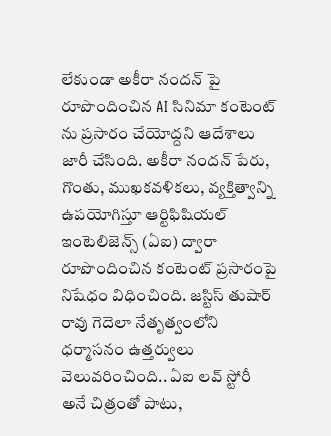లేకుండా అకీరా నందన్ పై రూపొందించిన AI సినిమా కంటెంట్ ను ప్రసారం చేయోద్దని ఆదేశాలు జారీ చేసింది. అకీరా నందన్ పేరు, గొంతు, ముఖకవళికలు, వ్యక్తిత్వాన్ని ఉపయోగిస్తూ ఆర్టిఫిషియల్ ఇంటెలిజెన్స్ (ఏఐ) ద్వారా రూపొందించిన కంటెంట్ ప్రసారంపై నిషేధం విధించింది. జస్టిస్ తుషార్ రావు గెదెలా నేతృత్వంలోని ధర్మాసనం ఉత్తర్వులు వెలువరించింది.. ఏఐ లవ్ స్టోరీ అనే చిత్రంతో పాటు,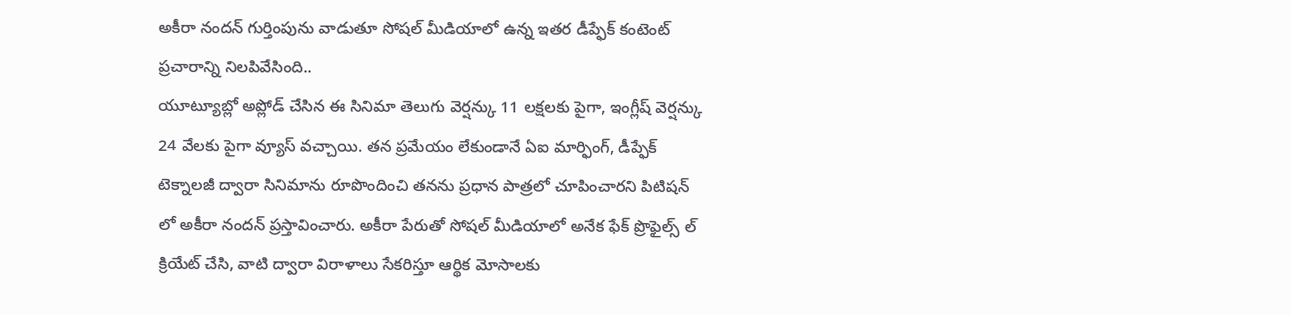అకీరా నందన్ గుర్తింపును వాడుతూ సోషల్ మీడియాలో ఉన్న ఇతర డీప్ఫేక్ కంటెంట్ ప్రచారాన్ని నిలపివేసింది..
యూట్యూబ్లో అప్లోడ్ చేసిన ఈ సినిమా తెలుగు వెర్షన్కు 11 లక్షలకు పైగా, ఇంగ్లీష్ వెర్షన్కు 24 వేలకు పైగా వ్యూస్ వచ్చాయి. తన ప్రమేయం లేకుండానే ఏఐ మార్ఫింగ్, డీప్ఫేక్ టెక్నాలజీ ద్వారా సినిమాను రూపొందించి తనను ప్రధాన పాత్రలో చూపించారని పిటిషన్ లో అకీరా నందన్ ప్రస్తావించారు. అకీరా పేరుతో సోషల్ మీడియాలో అనేక ఫేక్ ప్రొఫైల్స్ ల్ క్రియేట్ చేసి, వాటి ద్వారా విరాళాలు సేకరిస్తూ ఆర్థిక మోసాలకు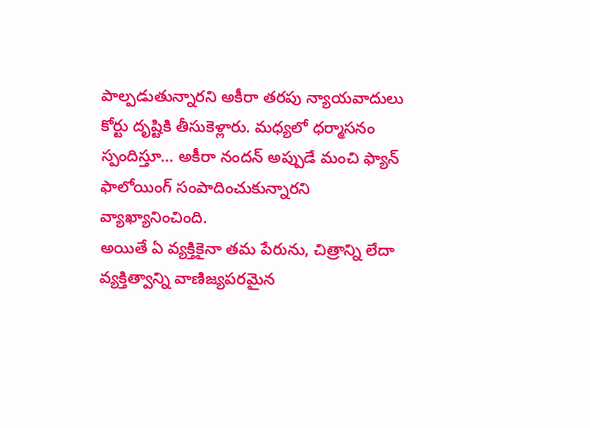పాల్పడుతున్నారని అకీరా తరపు న్యాయవాదులు కోర్టు దృష్టికి తీసుకెళ్లారు. మధ్యలో ధర్మాసనం స్పందిస్తూ… అకీరా నందన్ అప్పుడే మంచి ఫ్యాన్ ఫాలోయింగ్ సంపాదించుకున్నారని వ్యాఖ్యానించింది.
అయితే ఏ వ్యక్తికైనా తమ పేరును, చిత్రాన్ని లేదా వ్యక్తిత్వాన్ని వాణిజ్యపరమైన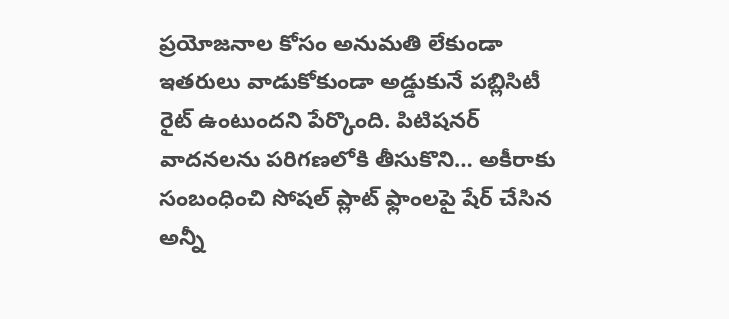ప్రయోజనాల కోసం అనుమతి లేకుండా ఇతరులు వాడుకోకుండా అడ్డుకునే పబ్లిసిటీ రైట్ ఉంటుందని పేర్కొంది. పిటిషనర్ వాదనలను పరిగణలోకి తీసుకొని… అకీరాకు సంబంధించి సోషల్ ప్లాట్ ఫ్లాంలపై షేర్ చేసిన అన్నీ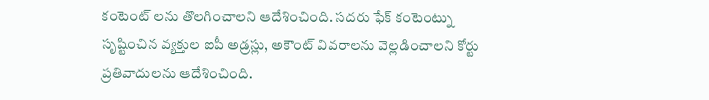కంటెంట్ లను తొలగించాలని ఆదేశించింది. సదరు ఫేక్ కంటెంట్ను సృష్టించిన వ్యక్తుల ఐపీ అడ్రస్లు, అకౌంట్ వివరాలను వెల్లడించాలని కోర్టు ప్రతివాదులను ఆదేశించింది.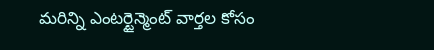మరిన్ని ఎంటర్టైన్మెంట్ వార్తల కోసం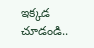ఇక్కడ చూడండి..